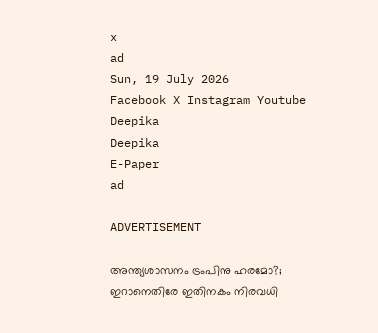x
ad
Sun, 19 July 2026
Facebook X Instagram Youtube
Deepika
Deepika
E-Paper
ad

ADVERTISEMENT

അന്ത്യശാസനം ട്രംപിനു ഹരമോ?; ഇറാനെതിരേ ഇതിനകം നിരവധി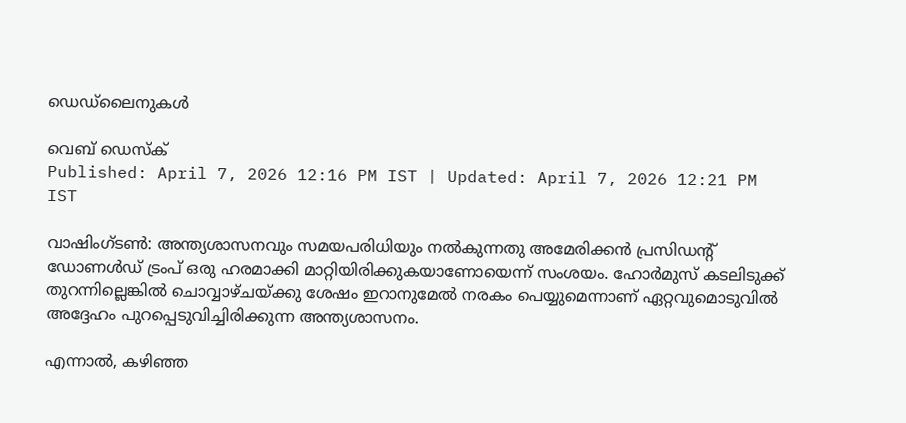ഡെഡ്‌ലൈനുകൾ

വെബ് ഡെസ്ക്
Published: April 7, 2026 12:16 PM IST | Updated: April 7, 2026 12:21 PM IST

വാഷിംഗ്ടൺ: അന്ത്യശാസനവും സമയപരിധിയും നൽകുന്നതു അമേരിക്കൻ പ്രസിഡന്‍റ് ഡോണൾഡ് ട്രംപ് ഒരു ഹരമാക്കി മാറ്റിയിരിക്കുകയാണോയെന്ന് സംശയം. ഹോർമുസ് കടലിടുക്ക് തുറന്നില്ലെങ്കിൽ ചൊവ്വാഴ്ചയ്ക്കു ശേഷം ഇറാനുമേൽ നരകം പെയ്യുമെന്നാണ് ഏറ്റവുമൊടുവിൽ അദ്ദേഹം പുറപ്പെടുവിച്ചിരിക്കുന്ന അന്ത്യശാസനം.

എന്നാൽ, കഴിഞ്ഞ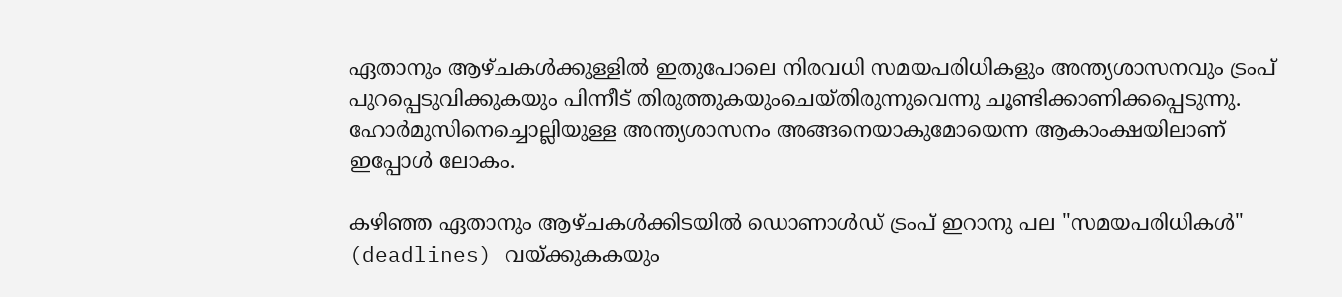ഏതാനും ആഴ്ചകൾക്കുള്ളിൽ ഇതുപോലെ നിരവധി സമയപരിധികളും അന്ത്യശാസനവും ട്രംപ് പുറപ്പെടുവിക്കുകയും പിന്നീട് തിരുത്തുകയുംചെയ്തിരുന്നുവെന്നു ചൂണ്ടിക്കാണിക്കപ്പെടുന്നു. ഹോർമുസിനെച്ചൊല്ലിയുള്ള അന്ത്യശാസനം അങ്ങനെയാകുമോയെന്ന ആകാംക്ഷയിലാണ് ഇപ്പോൾ ലോകം.

കഴിഞ്ഞ ഏതാനും ആഴ്ചകൾക്കിടയിൽ ഡൊണാൾഡ് ട്രംപ് ഇറാനു പല "സമയപരിധികൾ" (deadlines) വയ്ക്കുകകയും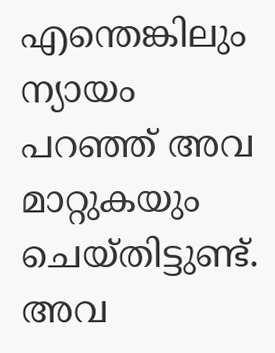എന്തെങ്കിലും ന്യായം പറഞ്ഞ് അവ മാറ്റുകയും ചെയ്തിട്ടുണ്ട്. അവ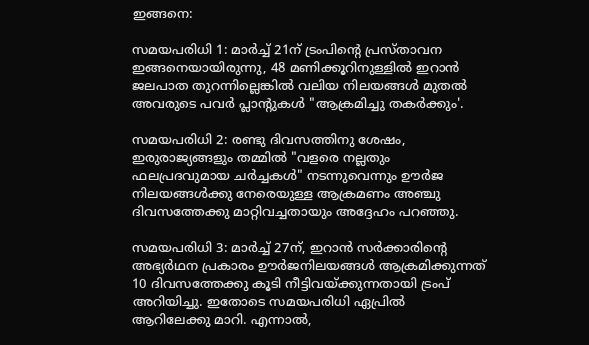ഇങ്ങനെ:

സമയപരിധി 1: മാർച്ച് 21ന് ട്രംപിന്‍റെ പ്രസ്താവന ഇങ്ങനെയായിരുന്നു, 48 മണിക്കൂറിനുള്ളിൽ ഇറാൻ ജലപാത തുറന്നില്ലെങ്കിൽ വലിയ നിലയങ്ങൾ മുതൽ അവരുടെ പവർ പ്ലാന്‍റുകൾ "ആക്രമിച്ചു തകർക്കും'.

സമയപരിധി 2: രണ്ടു ദിവസത്തിനു ശേഷം, ഇരുരാജ്യങ്ങളും തമ്മിൽ "വളരെ നല്ലതും ഫലപ്രദവുമായ ചർച്ചകൾ" നടന്നുവെന്നും ഊർജ നിലയങ്ങൾക്കു നേരെയുള്ള ആക്രമണം അഞ്ചു ദിവസത്തേക്കു മാറ്റിവച്ചതായും അദ്ദേഹം പറഞ്ഞു.

സമയപരിധി 3: മാർച്ച് 27ന്, ഇറാൻ സർക്കാരിന്‍റെ അഭ്യർഥന പ്രകാരം ഊർജനിലയങ്ങൾ ആക്രമിക്കുന്നത് 10 ദിവസത്തേക്കു കൂടി നീട്ടിവയ്ക്കുന്നതായി ട്രംപ് അറിയിച്ചു. ഇതോടെ സമയപരിധി ഏപ്രിൽ ആറിലേക്കു മാറി. എന്നാൽ,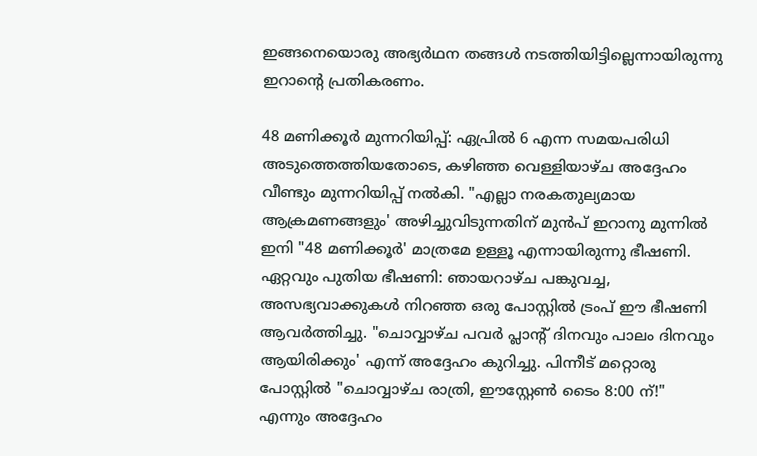ഇങ്ങനെയൊരു അഭ്യർഥന തങ്ങൾ നടത്തിയിട്ടില്ലെന്നായിരുന്നു ഇറാന്‍റെ പ്രതികരണം.

48 മണിക്കൂർ മുന്നറിയിപ്പ്: ഏപ്രിൽ 6 എന്ന സമയപരിധി അടുത്തെത്തിയതോടെ, കഴിഞ്ഞ വെള്ളിയാഴ്ച അദ്ദേഹം വീണ്ടും മുന്നറിയിപ്പ് നൽകി. "എല്ലാ നരകതുല്യമായ ആക്രമണങ്ങളും' അഴിച്ചുവിടുന്നതിന് മുൻപ് ഇറാനു മുന്നിൽ ഇനി "48 മണിക്കൂർ' മാത്രമേ ഉള്ളൂ എന്നായിരുന്നു ഭീഷണി.
ഏറ്റവും പുതിയ ഭീഷണി: ഞായറാഴ്ച പങ്കുവച്ച, അസഭ്യവാക്കുകൾ നിറഞ്ഞ ഒരു പോസ്റ്റിൽ ട്രംപ് ഈ ഭീഷണി ആവർത്തിച്ചു. "ചൊവ്വാഴ്ച പവർ പ്ലാന്‍റ് ദിനവും പാലം ദിനവും ആയിരിക്കും' എന്ന് അദ്ദേഹം കുറിച്ചു. പിന്നീട് മറ്റൊരു പോസ്റ്റിൽ "ചൊവ്വാഴ്ച രാത്രി, ഈസ്റ്റേൺ ടൈം 8:00 ന്!" എന്നും അദ്ദേഹം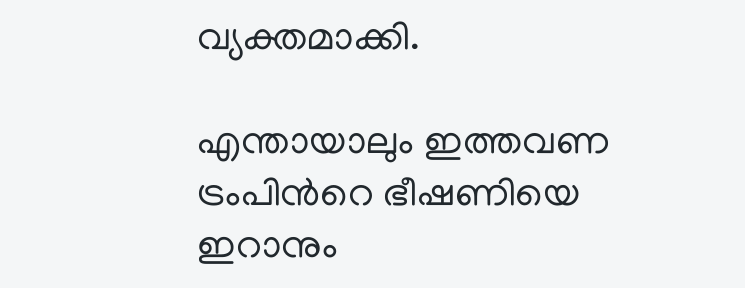വ്യക്തമാക്കി.

എന്തായാലും ഇത്തവണ ട്രംപിന്‍റെ ഭീഷണിയെ ഇറാനും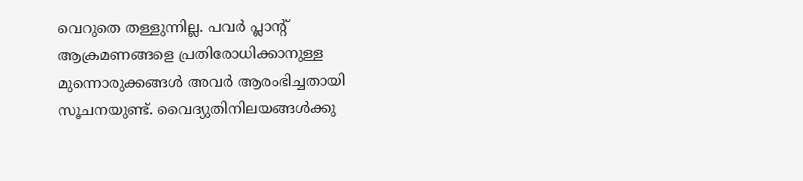വെറുതെ തള്ളുന്നില്ല. പവർ പ്ലാന്‍റ് ആക്രമണങ്ങളെ പ്രതിരോധിക്കാനുള്ള മുന്നൊരുക്കങ്ങൾ അവർ ആരംഭിച്ചതായി സൂചനയുണ്ട്. വൈദ്യുതിനിലയങ്ങൾക്കു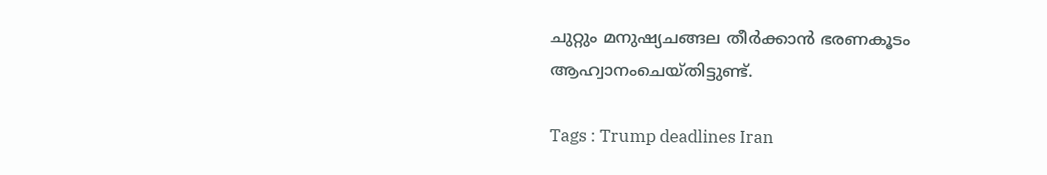ചുറ്റും മനുഷ്യചങ്ങല തീർക്കാൻ ഭരണകൂടം ആഹ്വാനംചെയ്തിട്ടുണ്ട്.

Tags : Trump deadlines Iran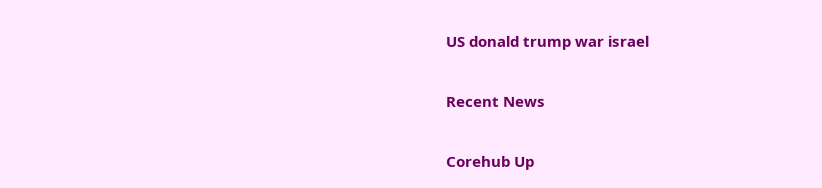US donald trump war israel

Recent News

Corehub Up